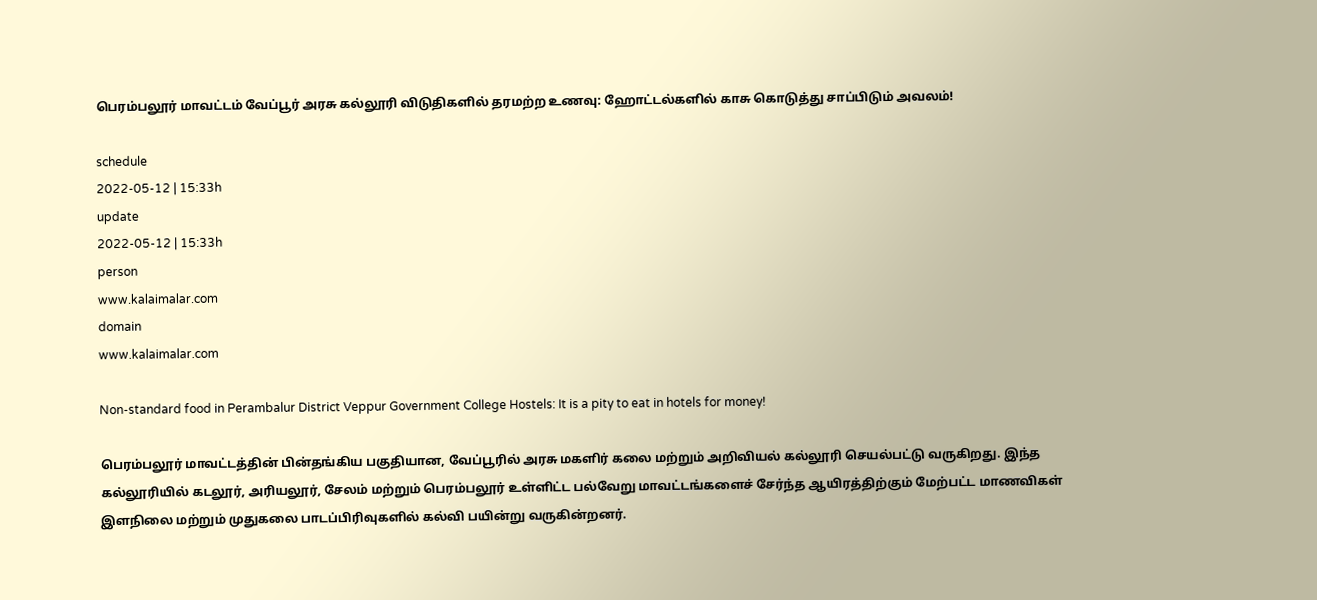பெரம்பலூர் மாவட்டம் வேப்பூர் அரசு கல்லூரி விடுதிகளில் தரமற்ற உணவு: ஹோட்டல்களில் காசு கொடுத்து சாப்பிடும் அவலம்!

schedule
2022-05-12 | 15:33h
update
2022-05-12 | 15:33h
person
www.kalaimalar.com
domain
www.kalaimalar.com

Non-standard food in Perambalur District Veppur Government College Hostels: It is a pity to eat in hotels for money!

பெரம்பலூர் மாவட்டத்தின் பின்தங்கிய பகுதியான, வேப்பூரில் அரசு மகளிர் கலை மற்றும் அறிவியல் கல்லூரி செயல்பட்டு வருகிறது. இந்த கல்லூரியில் கடலூர், அரியலூர், சேலம் மற்றும் பெரம்பலூர் உள்ளிட்ட பல்வேறு மாவட்டங்களைச் சேர்ந்த ஆயிரத்திற்கும் மேற்பட்ட மாணவிகள் இளநிலை மற்றும் முதுகலை பாடப்பிரிவுகளில் கல்வி பயின்று வருகின்றனர்.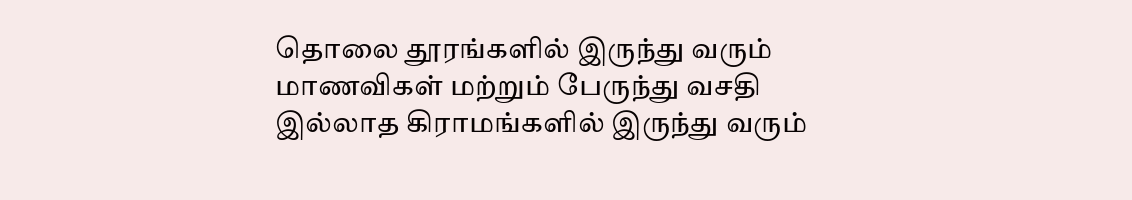தொலை தூரங்களில் இருந்து வரும் மாணவிகள் மற்றும் பேருந்து வசதி இல்லாத கிராமங்களில் இருந்து வரும்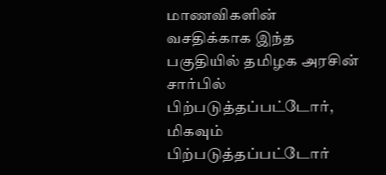மாணவிகளின் வசதிக்காக இந்த பகுதியில் தமிழக அரசின் சார்பில் பிற்படுத்தப்பட்டோர், மிகவும் பிற்படுத்தப்பட்டோர்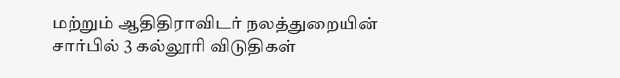மற்றும் ஆதிதிராவிடர் நலத்துறையின் சார்பில் 3 கல்லூரி விடுதிகள்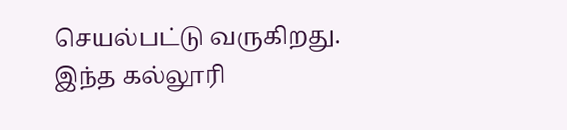செயல்பட்டு வருகிறது. இந்த கல்லூரி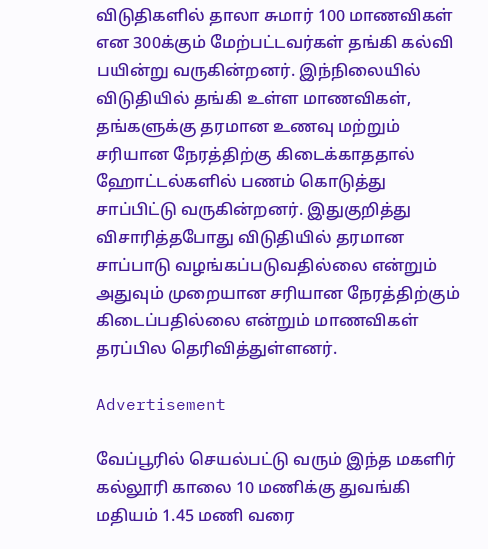விடுதிகளில் தாலா சுமார் 100 மாணவிகள் என 300க்கும் மேற்பட்டவர்கள் தங்கி கல்வி பயின்று வருகின்றனர். இந்நிலையில் விடுதியில் தங்கி உள்ள மாணவிகள், தங்களுக்கு தரமான உணவு மற்றும் சரியான நேரத்திற்கு கிடைக்காததால் ஹோட்டல்களில் பணம் கொடுத்து சாப்பிட்டு வருகின்றனர். இதுகுறித்து விசாரித்தபோது விடுதியில் தரமான சாப்பாடு வழங்கப்படுவதில்லை என்றும் அதுவும் முறையான சரியான நேரத்திற்கும் கிடைப்பதில்லை என்றும் மாணவிகள் தரப்பில தெரிவித்துள்ளனர்.

Advertisement

வேப்பூரில் செயல்பட்டு வரும் இந்த மகளிர் கல்லூரி காலை 10 மணிக்கு துவங்கி மதியம் 1.45 மணி வரை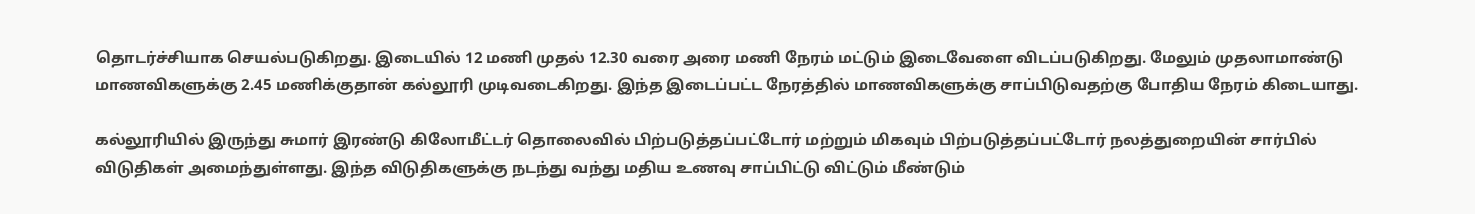தொடர்ச்சியாக செயல்படுகிறது. இடையில் 12 மணி முதல் 12.30 வரை அரை மணி நேரம் மட்டும் இடைவேளை விடப்படுகிறது. மேலும் முதலாமாண்டு மாணவிகளுக்கு 2.45 மணிக்குதான் கல்லூரி முடிவடைகிறது. இந்த இடைப்பட்ட நேரத்தில் மாணவிகளுக்கு சாப்பிடுவதற்கு போதிய நேரம் கிடையாது.

கல்லூரியில் இருந்து சுமார் இரண்டு கிலோமீட்டர் தொலைவில் பிற்படுத்தப்பட்டோர் மற்றும் மிகவும் பிற்படுத்தப்பட்டோர் நலத்துறையின் சார்பில் விடுதிகள் அமைந்துள்ளது. இந்த விடுதிகளுக்கு நடந்து வந்து மதிய உணவு சாப்பிட்டு விட்டும் மீண்டும்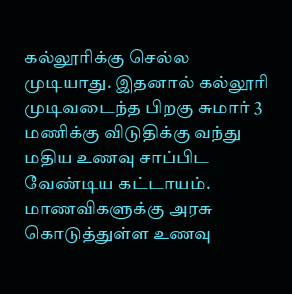கல்லூரிக்கு செல்ல முடியாது. இதனால் கல்லூரி முடிவடைந்த பிறகு சுமார் 3 மணிக்கு விடுதிக்கு வந்து மதிய உணவு சாப்பிட வேண்டிய கட்டாயம். மாணவிகளுக்கு அரசு கொடுத்துள்ள உணவு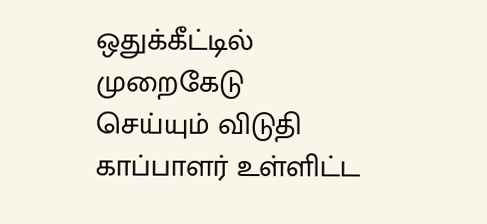ஒதுக்கீட்டில் முறைகேடு செய்யும் விடுதி காப்பாளர் உள்ளிட்ட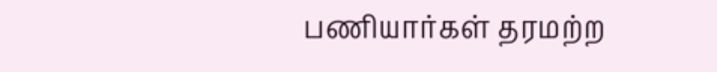பணியார்கள் தரமற்ற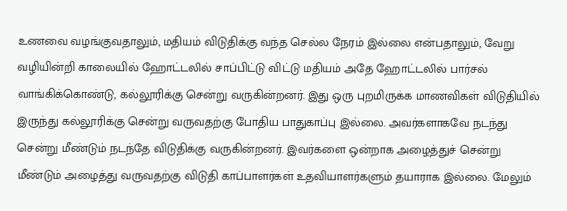உணவை வழங்குவதாலும், மதியம் விடுதிக்கு வந்த செல்ல நேரம் இல்லை என்பதாலும், வேறு வழியின்றி காலையில் ஹோட்டலில் சாப்பிட்டு விட்டு மதியம் அதே ஹோட்டலில் பார்சல் வாங்கிக்கொண்டு, கல்லூரிக்கு சென்று வருகின்றனர். இது ஒரு புறமிருக்க மாணவிகள் விடுதியில் இருந்து கல்லூரிக்கு சென்று வருவதற்கு போதிய பாதுகாப்பு இல்லை. அவர்களாகவே நடந்து சென்று மீண்டும் நடந்தே விடுதிக்கு வருகின்றனர். இவர்களை ஒன்றாக அழைத்துச் சென்று மீண்டும் அழைத்து வருவதற்கு விடுதி காப்பாளர்கள் உதவியாளர்களும் தயாராக இல்லை. மேலும்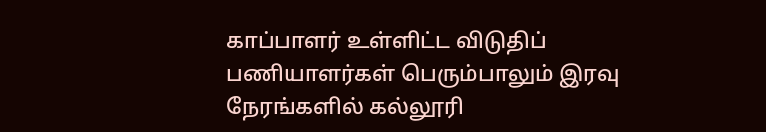காப்பாளர் உள்ளிட்ட விடுதிப் பணியாளர்கள் பெரும்பாலும் இரவு நேரங்களில் கல்லூரி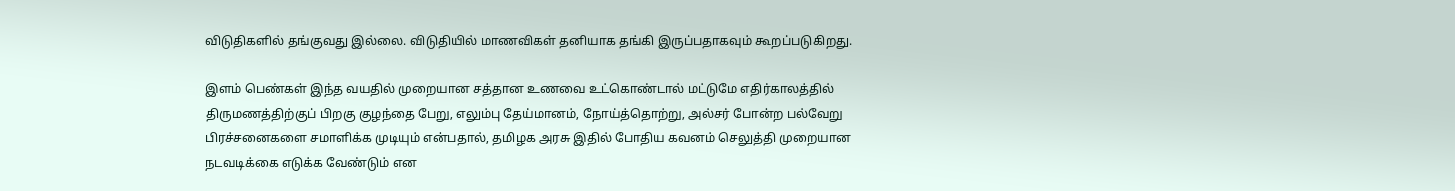விடுதிகளில் தங்குவது இல்லை. விடுதியில் மாணவிகள் தனியாக தங்கி இருப்பதாகவும் கூறப்படுகிறது.

இளம் பெண்கள் இந்த வயதில் முறையான சத்தான உணவை உட்கொண்டால் மட்டுமே எதிர்காலத்தில் திருமணத்திற்குப் பிறகு குழந்தை பேறு, எலும்பு தேய்மானம், நோய்த்தொற்று, அல்சர் போன்ற பல்வேறு பிரச்சனைகளை சமாளிக்க முடியும் என்பதால், தமிழக அரசு இதில் போதிய கவனம் செலுத்தி முறையான நடவடிக்கை எடுக்க வேண்டும் என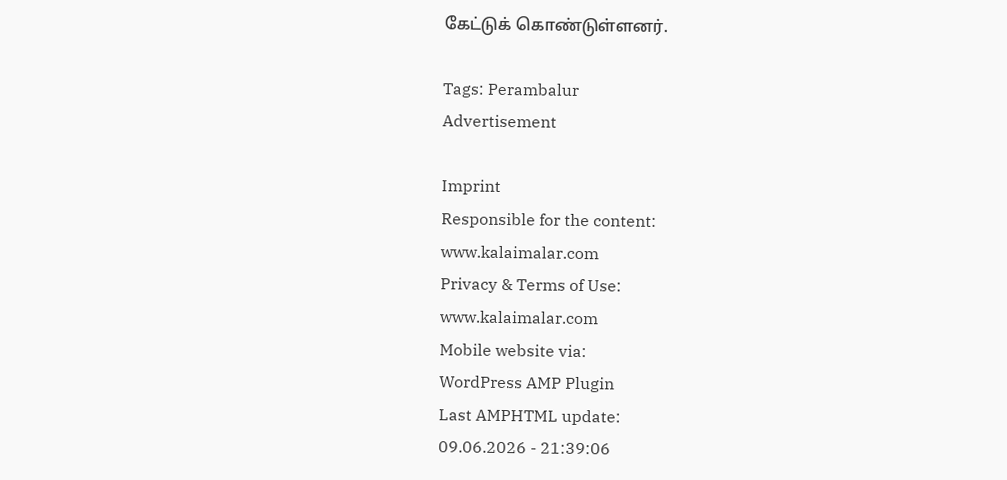கேட்டுக் கொண்டுள்ளனர்.

Tags: Perambalur
Advertisement

Imprint
Responsible for the content:
www.kalaimalar.com
Privacy & Terms of Use:
www.kalaimalar.com
Mobile website via:
WordPress AMP Plugin
Last AMPHTML update:
09.06.2026 - 21:39:06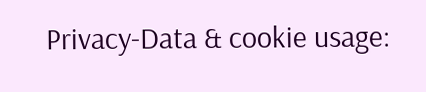Privacy-Data & cookie usage: